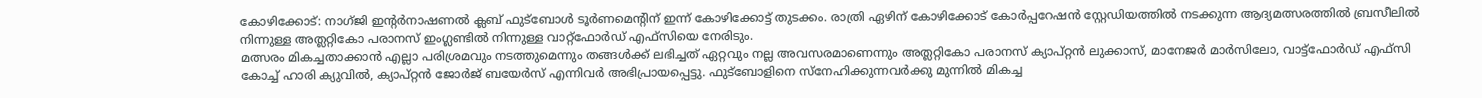കോഴിക്കോട്: നാഗ്ജി ഇന്റർനാഷണൽ ക്ലബ് ഫുട്ബോൾ ടൂർണമെന്റിന് ഇന്ന് കോഴിക്കോട്ട് തുടക്കം. രാത്രി ഏഴിന് കോഴിക്കോട് കോർപ്പറേഷൻ സ്റ്റേഡിയത്തിൽ നടക്കുന്ന ആദ്യമത്സരത്തിൽ ബ്രസീലിൽ നിന്നുള്ള അത്ലറ്റികോ പരാനസ് ഇംഗ്ലണ്ടിൽ നിന്നുള്ള വാറ്റ്ഫോർഡ് എഫ്സിയെ നേരിടും.
മത്സരം മികച്ചതാക്കാൻ എല്ലാ പരിശ്രമവും നടത്തുമെന്നും തങ്ങൾക്ക് ലഭിച്ചത് ഏറ്റവും നല്ല അവസരമാണെന്നും അത്ലറ്റികോ പരാനസ് ക്യാപ്റ്റൻ ലുക്കാസ്, മാനേജർ മാർസിലോ, വാട്ട്ഫോർഡ് എഫ്സി കോച്ച് ഹാരി ക്യുവിൽ, ക്യാപ്റ്റൻ ജോർജ് ബയേർസ് എന്നിവർ അഭിപ്രായപ്പെട്ടു. ഫുട്ബോളിനെ സ്നേഹിക്കുന്നവർക്കു മുന്നിൽ മികച്ച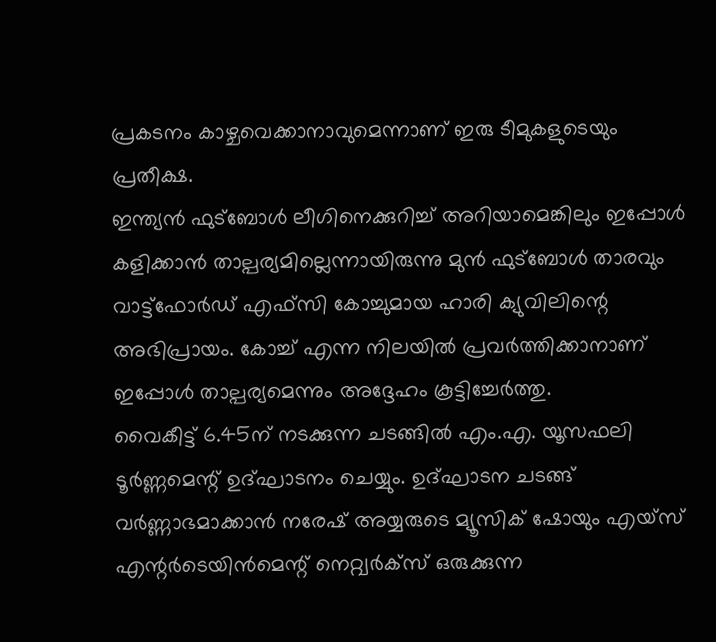പ്രകടനം കാഴ്ചവെക്കാനാവുമെന്നാണ് ഇരു ടീമുകളുടെയും പ്രതീക്ഷ.
ഇന്ത്യൻ ഫുട്ബോൾ ലീഗിനെക്കുറിച്ച് അറിയാമെങ്കിലും ഇപ്പോൾ കളിക്കാൻ താല്പര്യമില്ലെന്നായിരുന്നു മുൻ ഫുട്ബോൾ താരവും വാട്ട്ഫോർഡ് എഫ്സി കോച്ചുമായ ഹാരി ക്യുവിലിന്റെ അഭിപ്രായം. കോച്ച് എന്ന നിലയിൽ പ്രവർത്തിക്കാനാണ് ഇപ്പോൾ താല്പര്യമെന്നും അദ്ദേഹം കൂട്ടിച്ചേർത്തു.
വൈകീട്ട് 6.45ന് നടക്കുന്ന ചടങ്ങിൽ എം.എ. യൂസഫലി ടൂർണ്ണമെന്റ് ഉദ്ഘാടനം ചെയ്യും. ഉദ്ഘാടന ചടങ്ങ് വർണ്ണാഭമാക്കാൻ നരേഷ് അയ്യരുടെ മ്യൂസിക് ഷോയും എയ്സ് എന്റർടെയിൻമെന്റ് നെറ്റ്വർക്സ് ഒരുക്കുന്ന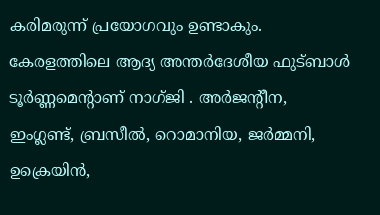കരിമരുന്ന് പ്രയോഗവും ഉണ്ടാകും.
കേരളത്തിലെ ആദ്യ അന്തർദേശീയ ഫുട്ബാൾ ടൂർണ്ണമെന്റാണ് നാഗ്ജി . അർജന്റീന, ഇംഗ്ലണ്ട്, ബ്രസീൽ, റൊമാനിയ, ജർമ്മനി, ഉക്രെയിൻ,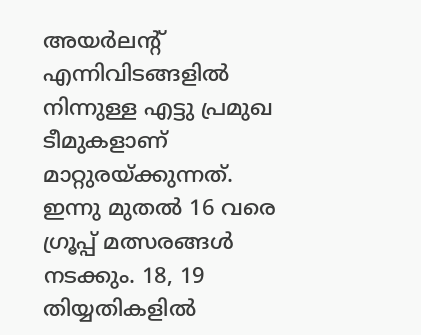അയർലന്റ് എന്നിവിടങ്ങളിൽ നിന്നുള്ള എട്ടു പ്രമുഖ ടീമുകളാണ് മാറ്റുരയ്ക്കുന്നത്.
ഇന്നു മുതൽ 16 വരെ ഗ്രൂപ്പ് മത്സരങ്ങൾ നടക്കും. 18, 19 തിയ്യതികളിൽ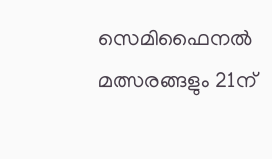സെമിഫൈനൽ മത്സരങ്ങളും 21ന്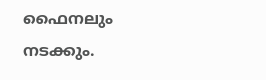ഫൈനലും നടക്കും.